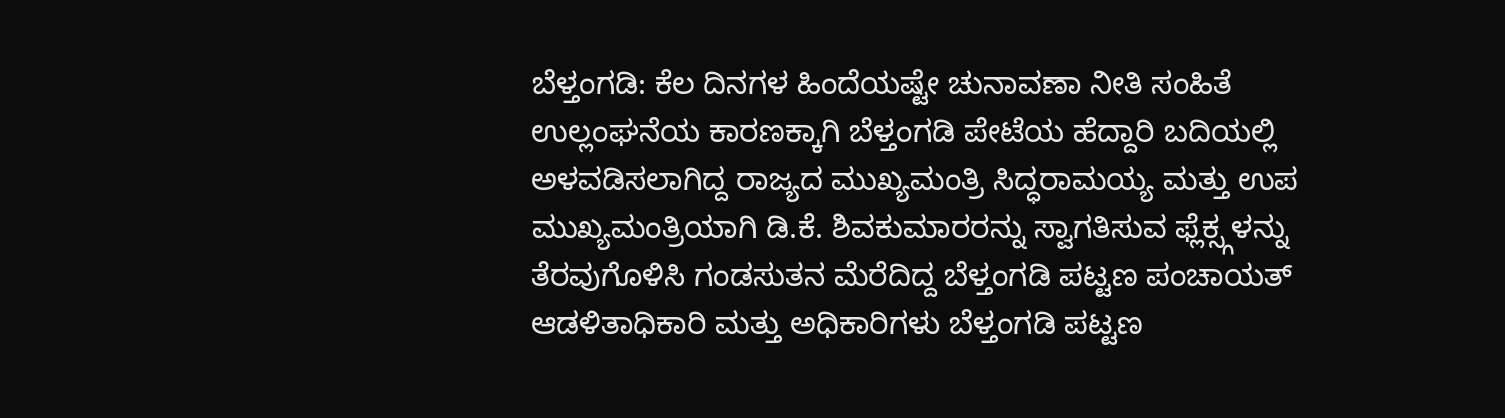ಬೆಳ್ತಂಗಡಿ: ಕೆಲ ದಿನಗಳ ಹಿಂದೆಯಷ್ಟೇ ಚುನಾವಣಾ ನೀತಿ ಸಂಹಿತೆ ಉಲ್ಲಂಘನೆಯ ಕಾರಣಕ್ಕಾಗಿ ಬೆಳ್ತಂಗಡಿ ಪೇಟೆಯ ಹೆದ್ದಾರಿ ಬದಿಯಲ್ಲಿ ಅಳವಡಿಸಲಾಗಿದ್ದ ರಾಜ್ಯದ ಮುಖ್ಯಮಂತ್ರಿ ಸಿದ್ಧರಾಮಯ್ಯ ಮತ್ತು ಉಪ ಮುಖ್ಯಮಂತ್ರಿಯಾಗಿ ಡಿ.ಕೆ. ಶಿವಕುಮಾರರನ್ನು ಸ್ವಾಗತಿಸುವ ಫ್ಲೆಕ್ಸ್ಗಳನ್ನು ತೆರವುಗೊಳಿಸಿ ಗಂಡಸುತನ ಮೆರೆದಿದ್ದ ಬೆಳ್ತಂಗಡಿ ಪಟ್ಟಣ ಪಂಚಾಯತ್ ಆಡಳಿತಾಧಿಕಾರಿ ಮತ್ತು ಅಧಿಕಾರಿಗಳು ಬೆಳ್ತಂಗಡಿ ಪಟ್ಟಣ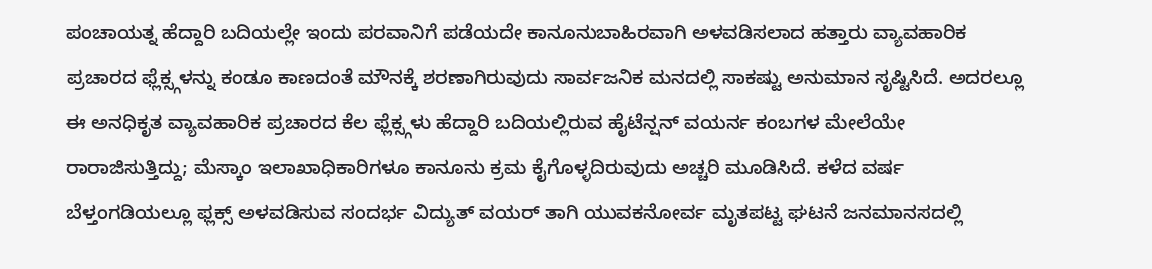ಪಂಚಾಯತ್ನ ಹೆದ್ದಾರಿ ಬದಿಯಲ್ಲೇ ಇಂದು ಪರವಾನಿಗೆ ಪಡೆಯದೇ ಕಾನೂನುಬಾಹಿರವಾಗಿ ಅಳವಡಿಸಲಾದ ಹತ್ತಾರು ವ್ಯಾವಹಾರಿಕ ಪ್ರಚಾರದ ಫ್ಲೆಕ್ಸ್ಗಳನ್ನು ಕಂಡೂ ಕಾಣದಂತೆ ಮೌನಕ್ಕೆ ಶರಣಾಗಿರುವುದು ಸಾರ್ವಜನಿಕ ಮನದಲ್ಲಿ ಸಾಕಷ್ಟು ಅನುಮಾನ ಸೃಷ್ಟಿಸಿದೆ. ಅದರಲ್ಲೂ ಈ ಅನಧಿಕೃತ ವ್ಯಾವಹಾರಿಕ ಪ್ರಚಾರದ ಕೆಲ ಫ್ಲೆಕ್ಸ್ಗಳು ಹೆದ್ದಾರಿ ಬದಿಯಲ್ಲಿರುವ ಹೈಟೆನ್ಷನ್ ವಯರ್ನ ಕಂಬಗಳ ಮೇಲೆಯೇ ರಾರಾಜಿಸುತ್ತಿದ್ದು; ಮೆಸ್ಕಾಂ ಇಲಾಖಾಧಿಕಾರಿಗಳೂ ಕಾನೂನು ಕ್ರಮ ಕೈಗೊಳ್ಳದಿರುವುದು ಅಚ್ಚರಿ ಮೂಡಿಸಿದೆ. ಕಳೆದ ವರ್ಷ ಬೆಳ್ತಂಗಡಿಯಲ್ಲೂ ಫ್ಲಕ್ಸ್ ಅಳವಡಿಸುವ ಸಂದರ್ಭ ವಿದ್ಯುತ್ ವಯರ್ ತಾಗಿ ಯುವಕನೋರ್ವ ಮೃತಪಟ್ಟ ಘಟನೆ ಜನಮಾನಸದಲ್ಲಿ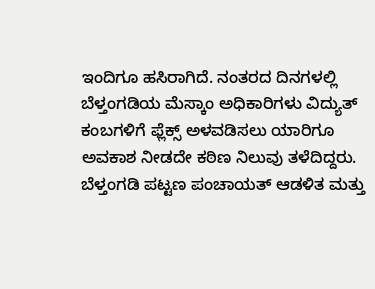ಇಂದಿಗೂ ಹಸಿರಾಗಿದೆ. ನಂತರದ ದಿನಗಳಲ್ಲಿ ಬೆಳ್ತಂಗಡಿಯ ಮೆಸ್ಕಾಂ ಅಧಿಕಾರಿಗಳು ವಿದ್ಯುತ್ ಕಂಬಗಳಿಗೆ ಫ್ಲೆಕ್ಸ್ ಅಳವಡಿಸಲು ಯಾರಿಗೂ ಅವಕಾಶ ನೀಡದೇ ಕಠಿಣ ನಿಲುವು ತಳೆದಿದ್ದರು. ಬೆಳ್ತಂಗಡಿ ಪಟ್ಟಣ ಪಂಚಾಯತ್ ಆಡಳಿತ ಮತ್ತು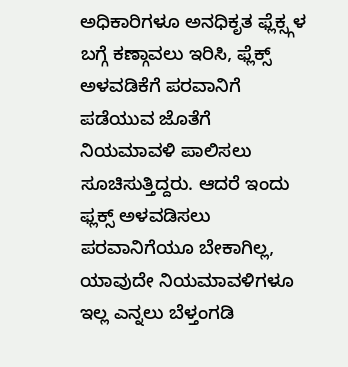ಅಧಿಕಾರಿಗಳೂ ಅನಧಿಕೃತ ಫ್ಲೆಕ್ಸ್ಗಳ ಬಗ್ಗೆ ಕಣ್ಗಾವಲು ಇರಿಸಿ, ಫ್ಲೆಕ್ಸ್ ಅಳವಡಿಕೆಗೆ ಪರವಾನಿಗೆ ಪಡೆಯುವ ಜೊತೆಗೆ ನಿಯಮಾವಳಿ ಪಾಲಿಸಲು ಸೂಚಿಸುತ್ತಿದ್ದರು. ಆದರೆ ಇಂದು ಫ್ಲಕ್ಸ್ ಅಳವಡಿಸಲು ಪರವಾನಿಗೆಯೂ ಬೇಕಾಗಿಲ್ಲ, ಯಾವುದೇ ನಿಯಮಾವಳಿಗಳೂ ಇಲ್ಲ ಎನ್ನಲು ಬೆಳ್ತಂಗಡಿ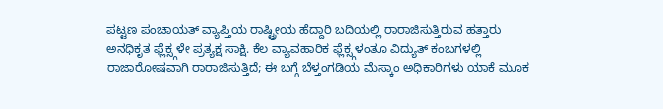ಪಟ್ಟಣ ಪಂಚಾಯತ್ ವ್ಯಾಪ್ತಿಯ ರಾಷ್ಟ್ರೀಯ ಹೆದ್ದಾರಿ ಬದಿಯಲ್ಲಿ ರಾರಾಜಿಸುತ್ತಿರುವ ಹತ್ತಾರು ಅನಧಿಕೃತ ಫ್ಲೆಕ್ಸ್ಗಳೇ ಪ್ರತ್ಯಕ್ಷ ಸಾಕ್ಷಿ. ಕೆಲ ವ್ಯಾವಹಾರಿಕ ಫ್ಲೆಕ್ಸ್ಗಳಂತೂ ವಿದ್ಯುತ್ ಕಂಬಗಳಲ್ಲಿ ರಾಜಾರೋಷವಾಗಿ ರಾರಾಜಿಸುತ್ತಿದೆ; ಈ ಬಗ್ಗೆ ಬೆಳ್ತಂಗಡಿಯ ಮೆಸ್ಕಾಂ ಅಧಿಕಾರಿಗಳು ಯಾಕೆ ಮೂಕ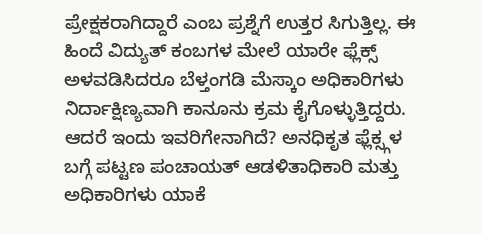ಪ್ರೇಕ್ಷಕರಾಗಿದ್ದಾರೆ ಎಂಬ ಪ್ರಶ್ನೆಗೆ ಉತ್ತರ ಸಿಗುತ್ತಿಲ್ಲ. ಈ ಹಿಂದೆ ವಿದ್ಯುತ್ ಕಂಬಗಳ ಮೇಲೆ ಯಾರೇ ಫ್ಲೆಕ್ಸ್ ಅಳವಡಿಸಿದರೂ ಬೆಳ್ತಂಗಡಿ ಮೆಸ್ಕಾಂ ಅಧಿಕಾರಿಗಳು ನಿರ್ದಾಕ್ಷಿಣ್ಯವಾಗಿ ಕಾನೂನು ಕ್ರಮ ಕೈಗೊಳ್ಳುತ್ತಿದ್ದರು. ಆದರೆ ಇಂದು ಇವರಿಗೇನಾಗಿದೆ? ಅನಧಿಕೃತ ಫ್ಲೆಕ್ಸ್ಗಳ ಬಗ್ಗೆ ಪಟ್ಟಣ ಪಂಚಾಯತ್ ಆಡಳಿತಾಧಿಕಾರಿ ಮತ್ತು ಅಧಿಕಾರಿಗಳು ಯಾಕೆ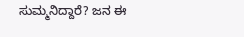ಸುಮ್ಮನಿದ್ದಾರೆ? ಜನ ಈ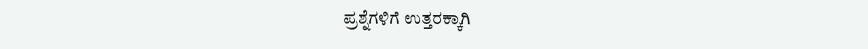ಪ್ರಶ್ನೆಗಳಿಗೆ ಉತ್ತರಕ್ಕಾಗಿ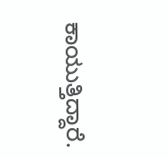ಕಾಯುತ್ತಿದ್ದಾರೆ.